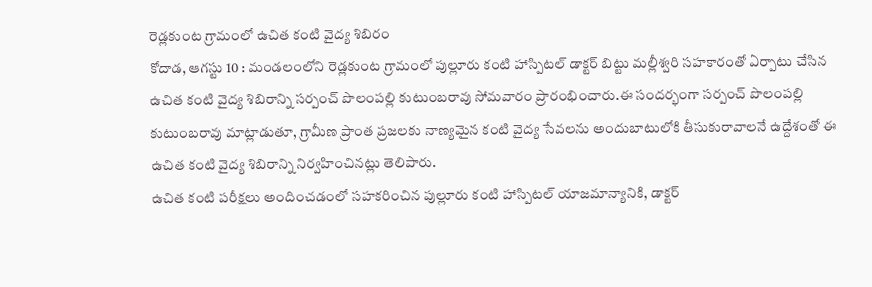రెడ్లకుంట గ్రామంలో ఉచిత కంటి వైద్య శిబిరం
కోదాడ, ఆగస్టు 10 : మండలంలోని రెడ్లకుంట గ్రామంలో పుల్లూరు కంటి హాస్పిటల్ డాక్టర్ బిట్టు మల్లీశ్వరి సహకారంతో ఏర్పాటు చేసిన ఉచిత కంటి వైద్య శిబిరాన్ని సర్పంచ్ పొలంపల్లి కుటుంబరావు సోమవారం ప్రారంభించారు.ఈ సందర్భంగా సర్పంచ్ పొలంపల్లి కుటుంబరావు మాట్లాడుతూ, గ్రామీణ ప్రాంత ప్రజలకు నాణ్యమైన కంటి వైద్య సేవలను అందుబాటులోకి తీసుకురావాలనే ఉద్దేశంతో ఈ ఉచిత కంటి వైద్య శిబిరాన్ని నిర్వహించినట్లు తెలిపారు.
ఉచిత కంటి పరీక్షలు అందించడంలో సహకరించిన పుల్లూరు కంటి హాస్పిటల్ యాజమాన్యానికి, డాక్టర్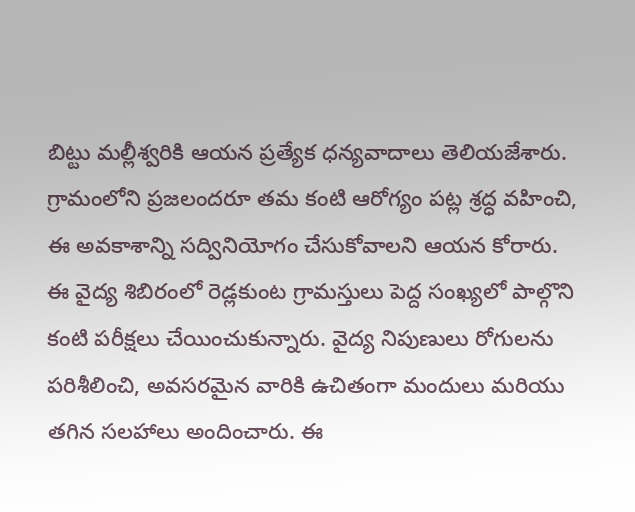బిట్టు మల్లీశ్వరికి ఆయన ప్రత్యేక ధన్యవాదాలు తెలియజేశారు. గ్రామంలోని ప్రజలందరూ తమ కంటి ఆరోగ్యం పట్ల శ్రద్ధ వహించి, ఈ అవకాశాన్ని సద్వినియోగం చేసుకోవాలని ఆయన కోరారు.
ఈ వైద్య శిబిరంలో రెడ్లకుంట గ్రామస్తులు పెద్ద సంఖ్యలో పాల్గొని కంటి పరీక్షలు చేయించుకున్నారు. వైద్య నిపుణులు రోగులను పరిశీలించి, అవసరమైన వారికి ఉచితంగా మందులు మరియు తగిన సలహాలు అందించారు. ఈ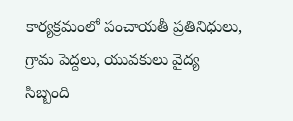కార్యక్రమంలో పంచాయతీ ప్రతినిధులు, గ్రామ పెద్దలు, యువకులు వైద్య సిబ్బంది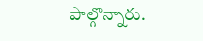పాల్గొన్నారు.